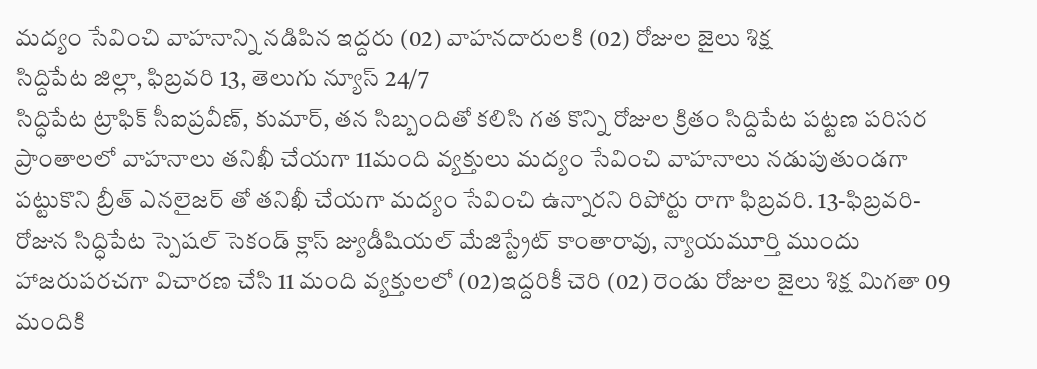మద్యం సేవించి వాహనాన్ని నడిపిన ఇద్దరు (02) వాహనదారులకి (02) రోజుల జైలు శిక్ష
సిద్దిపేట జిల్లా, ఫిబ్రవరి 13, తెలుగు న్యూస్ 24/7
సిద్ధిపేట ట్రాఫిక్ సీఐప్రవీణ్, కుమార్, తన సిబ్బందితో కలిసి గత కొన్ని రోజుల క్రితం సిద్దిపేట పట్టణ పరిసర ప్రాంతాలలో వాహనాలు తనిఖీ చేయగా 11మంది వ్యక్తులు మద్యం సేవించి వాహనాలు నడుపుతుండగా పట్టుకొని బ్రీత్ ఎనలైజర్ తో తనిఖీ చేయగా మద్యం సేవించి ఉన్నారని రిపోర్టు రాగా ఫిబ్రవరి. 13-ఫిబ్రవరి- రోజున సిద్ధిపేట స్పెషల్ సెకండ్ క్లాస్ జ్యుడీషియల్ మేజిస్ట్రేట్ కాంతారావు, న్యాయమూర్తి ముందు హాజరుపరచగా విచారణ చేసి 11 మంది వ్యక్తులలో (02)ఇద్దరికీ చెరి (02) రెండు రోజుల జైలు శిక్ష మిగతా 09 మందికి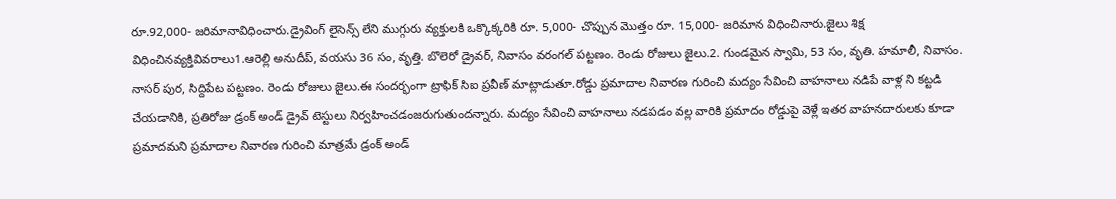రూ.92,000- జరిమానావిధించారు.డ్రైవింగ్ లైసెన్స్ లేని ముగ్గురు వ్యక్తులకి ఒక్కొక్కరికి రూ. 5,000- చొప్పున మొత్తం రూ. 15,000- జరిమాన విధించినారు.జైలు శిక్ష విధించినవ్యక్తివివరాలు1.ఆరెల్లి అనుదీప్, వయసు 36 సం, వృత్తి. బొలెరో డ్రైవర్, నివాసం వరంగల్ పట్టణం. రెండు రోజులు జైలు.2. గుండమైన స్వామి, 53 సం, వృతి. హమాలీ, నివాసం. నాసర్ పుర, సిద్దిపేట పట్టణం. రెండు రోజులు జైలు.ఈ సందర్భంగా ట్రాఫిక్ సిఐ ప్రవీణ్ మాట్లాడుతూ.రోడ్డు ప్రమాదాల నివారణ గురించి మద్యం సేవించి వాహనాలు నడిపే వాళ్ల ని కట్టడి చేయడానికి, ప్రతిరోజు డ్రంక్ అండ్ డ్రైవ్ టెస్టులు నిర్వహించడంజరుగుతుందన్నారు. మద్యం సేవించి వాహనాలు నడపడం వల్ల వారికి ప్రమాదం రోడ్డుపై వెళ్లే ఇతర వాహనదారులకు కూడా ప్రమాదమని ప్రమాదాల నివారణ గురించి మాత్రమే డ్రంక్ అండ్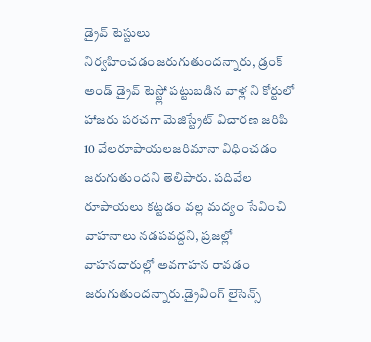డ్రైవ్ టెస్టులు నిర్వహించడంజరుగుతుందన్నారు, డ్రంక్ అండ్ డ్రైవ్ టెస్ట్లో పట్టుబడిన వాళ్ల ని కోర్టులో హాజరు పరచగా మెజిస్ట్రేట్ విచారణ జరిపి 10 వేలరూపాయలజరిమానా విధించడం జరుగుతుందని తెలిపారు. పదివేల రూపాయలు కట్టడం వల్ల మద్యం సేవించి వాహనాలు నడపవద్దని, ప్రజల్లో వాహనదారుల్లో అవగాహన రావడం జరుగుతుందన్నారు.డ్రైవింగ్ లైసెన్స్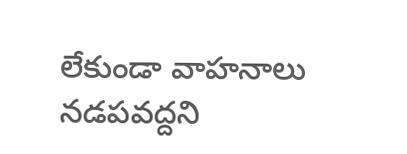లేకుండా వాహనాలు నడపవద్దని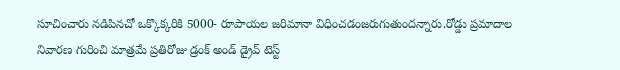సూచించారు నడిపినచో ఒక్కొక్కరికి 5000- రూపాయల జరిమానా విధించడంజరుగుతుందన్నారు.రోడ్డు ప్రమాదాల నివారణ గురించి మాత్రమే ప్రతిరోజు డ్రంక్ అండ్ డ్రైవ్ టెస్ట్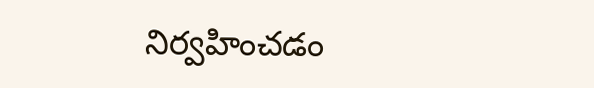నిర్వహించడం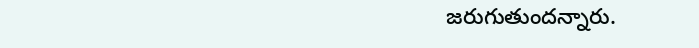జరుగుతుందన్నారు.